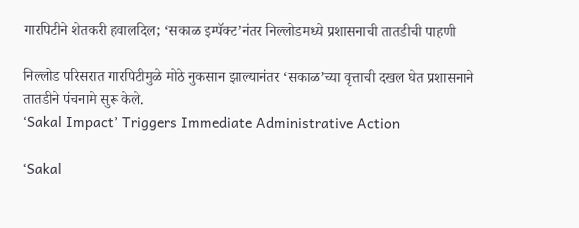गारपिटीने शेतकरी हवालदिल; ‘सकाळ इम्पॅक्ट’नंतर निल्लोडमध्ये प्रशासनाची तातडीची पाहणी

निल्लोड परिसरात गारपिटीमुळे मोठे नुकसान झाल्यानंतर ‘सकाळ’च्या वृत्ताची दखल घेत प्रशासनाने तातडीने पंचनामे सुरू केले.
‘Sakal Impact’ Triggers Immediate Administrative Action

‘Sakal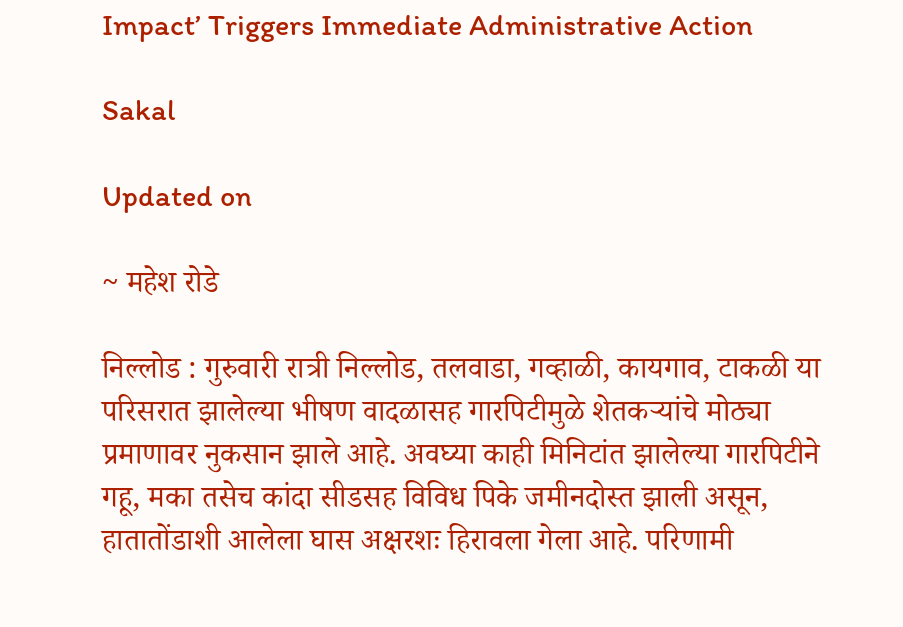Impact’ Triggers Immediate Administrative Action

Sakal

Updated on

~ महेश रोडे

निल्लोड : गुरुवारी रात्री निल्लोड, तलवाडा, गव्हाळी, कायगाव, टाकळी या परिसरात झालेल्या भीषण वादळासह गारपिटीमुळे शेतकऱ्यांचे मोठ्या प्रमाणावर नुकसान झाले आहे. अवघ्या काही मिनिटांत झालेल्या गारपिटीने गहू, मका तसेच कांदा सीडसह विविध पिके जमीनदोस्त झाली असून, हातातोंडाशी आलेला घास अक्षरशः हिरावला गेला आहे. परिणामी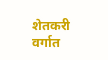शेतकरी वर्गात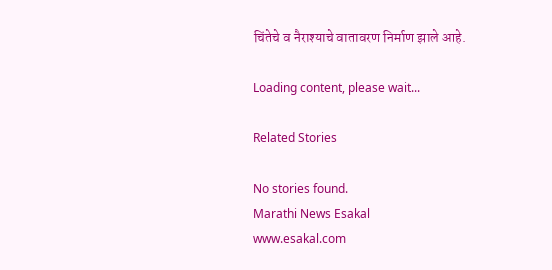चिंतेचे व नैराश्याचे वातावरण निर्माण झाले आहे.

Loading content, please wait...

Related Stories

No stories found.
Marathi News Esakal
www.esakal.com